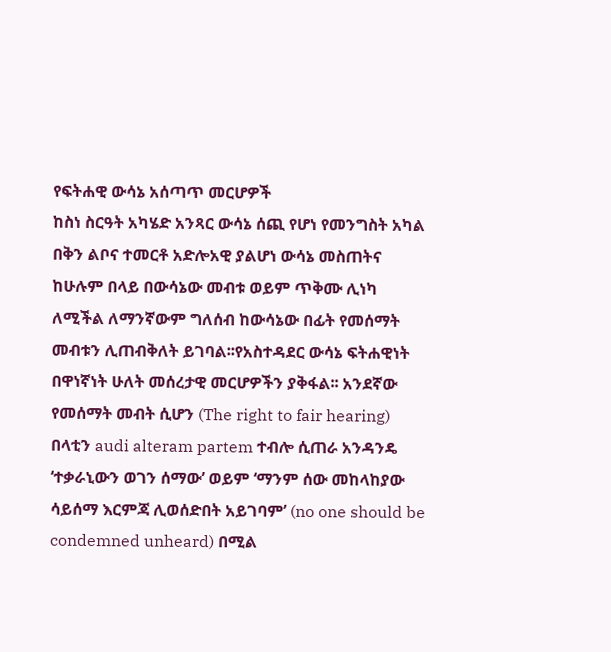የፍትሐዊ ውሳኔ አሰጣጥ መርሆዎች
ከስነ ስርዓት አካሄድ አንጻር ውሳኔ ሰጪ የሆነ የመንግስት አካል በቅን ልቦና ተመርቶ አድሎአዊ ያልሆነ ውሳኔ መስጠትና ከሁሉም በላይ በውሳኔው መብቱ ወይም ጥቅሙ ሊነካ ለሚችል ለማንኛውም ግለሰብ ከውሳኔው በፊት የመሰማት መብቱን ሊጠብቅለት ይገባል፡፡የአስተዳደር ውሳኔ ፍትሐዊነት በዋነኛነት ሁለት መሰረታዊ መርሆዎችን ያቅፋል፡፡ አንደኛው የመሰማት መብት ሲሆን (The right to fair hearing) በላቲን audi alteram partem ተብሎ ሲጠራ አንዳንዴ ‘ተቃራኒውን ወገን ሰማው’ ወይም ‘ማንም ሰው መከላከያው ሳይሰማ እርምጃ ሊወሰድበት አይገባም’ (no one should be condemned unheard) በሚል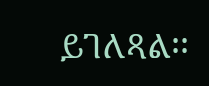ይገለጻል፡፡